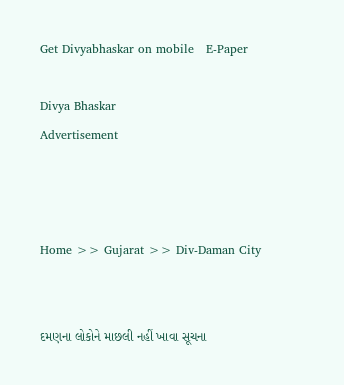Get Divyabhaskar on mobile   E-Paper

Divya Bhaskar
Advertisement



Home >> Gujarat >> Div-Daman City


દમણના લોકોને માછલી નહીં ખાવા સૂચના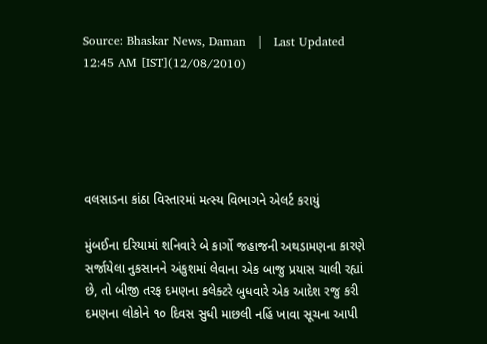Source: Bhaskar News, Daman   |   Last Updated 12:45 AM [IST](12/08/2010)





વલસાડના કાંઠા વિસ્તારમાં મત્સ્ય વિભાગને એલર્ટ કરાયું

મુંબઈના દરિયામાં શનિવારે બે કાર્ગો જહાજની અથડામણના કારણે સર્જાયેલા નુકસાનને અંકુશમાં લેવાના એક બાજુ પ્રયાસ ચાલી રહ્યાં છે, તો બીજી તરફ દમણના કલેક્ટરે બુધવારે એક આદેશ રજુ કરી દમણના લોકોને ૧૦ દિવસ સુધી માછલી નહિં ખાવા સૂચના આપી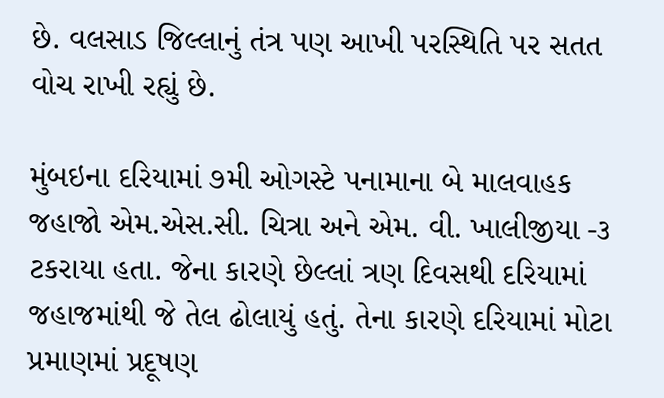છે. વલસાડ જિલ્લાનું તંત્ર પણ આખી પરસ્થિતિ પર સતત વોચ રાખી રહ્યું છે.

મુંબઇના દરિયામાં ૭મી ઓગસ્ટે પનામાના બે માલવાહક જહાજો એમ.એસ.સી. ચિત્રા અને એમ. વી. ખાલીજીયા -૩ ટકરાયા હતા. જેના કારણે છેલ્લાં ત્રણ દિવસથી દરિયામાં જહાજમાંથી જે તેલ ઢોલાયું હતું. તેના કારણે દરિયામાં મોટા પ્રમાણમાં પ્રદૂષણ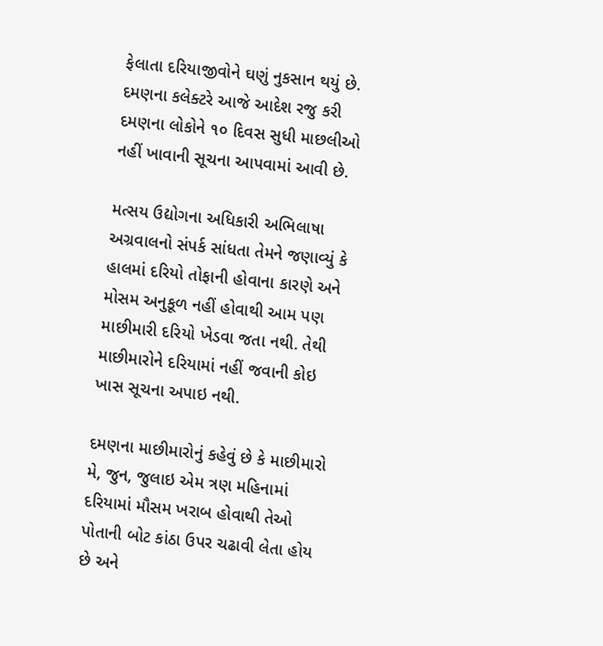ફેલાતા દરિયાજીવોને ઘણું નુકસાન થયું છે. દમણના કલેક્ટરે આજે આદેશ રજુ કરી દમણના લોકોને ૧૦ દિવસ સુધી માછલીઓ નહીં ખાવાની સૂચના આપવામાં આવી છે.

મત્સય ઉદ્યોગના અધિકારી અભિલાષા અગ્રવાલનો સંપર્ક સાંધતા તેમને જણાવ્યું કે હાલમાં દરિયો તોફાની હોવાના કારણે અને મોસમ અનુકૂળ નહીં હોવાથી આમ પણ માછીમારી દરિયો ખેડવા જતા નથી. તેથી માછીમારોને દરિયામાં નહીં જવાની કોઇ ખાસ સૂચના અપાઇ નથી.

દમણના માછીમારોનું કહેવું છે કે માછીમારો મે, જુન, જુલાઇ એમ ત્રણ મહિનામાં દરિયામાં મૌસમ ખરાબ હોવાથી તેઓ પોતાની બોટ કાંઠા ઉપર ચઢાવી લેતા હોય છે અને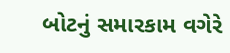બોટનું સમારકામ વગેરે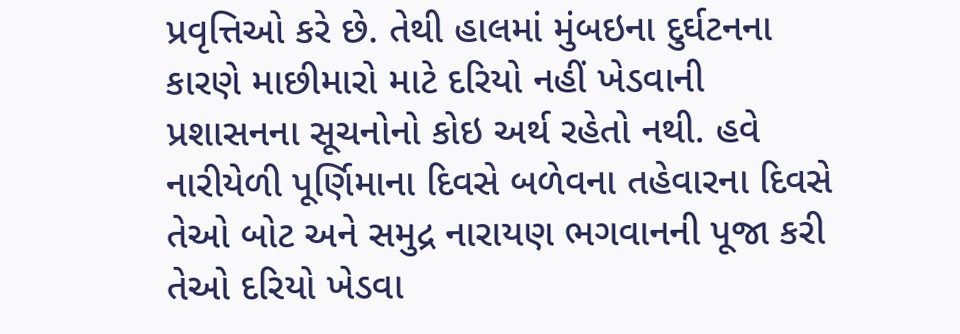પ્રવૃત્તિઓ કરે છે. તેથી હાલમાં મુંબઇના દુર્ઘટનના કારણે માછીમારો માટે દરિયો નહીં ખેડવાની પ્રશાસનના સૂચનોનો કોઇ અર્થ રહેતો નથી. હવે નારીયેળી પૂર્ણિમાના દિવસે બળેવના તહેવારના દિવસે તેઓ બોટ અને સમુદ્ર નારાયણ ભગવાનની પૂજા કરી તેઓ દરિયો ખેડવા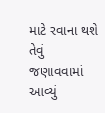માટે રવાના થશે તેવું જણાવવામાં આવ્યું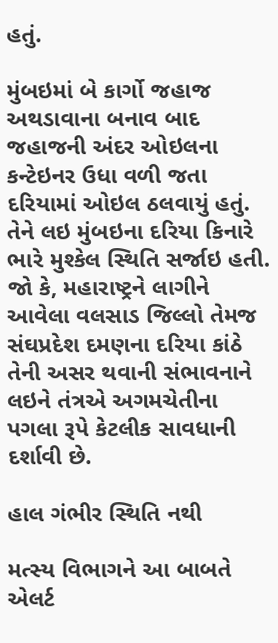હતું.

મુંબઇમાં બે કાર્ગો જહાજ અથડાવાના બનાવ બાદ જહાજની અંદર ઓઇલના કન્ટેઇનર ઉધા વળી જતા દરિયામાં ઓઇલ ઠલવાયું હતું. તેને લઇ મુંબઇના દરિયા કિનારે ભારે મુશ્કેલ સ્થિતિ સર્જાઇ હતી. જો કે, મહારાષ્ટ્રને લાગીને આવેલા વલસાડ જિલ્લો તેમજ સંઘપ્રદેશ દમણના દરિયા કાંઠે તેની અસર થવાની સંભાવનાને લઇને તંત્રએ અગમચેતીના પગલા રૂપે કેટલીક સાવધાની દર્શાવી છે.

હાલ ગંભીર સ્થિતિ નથી

મત્સ્ય વિભાગને આ બાબતે એલર્ટ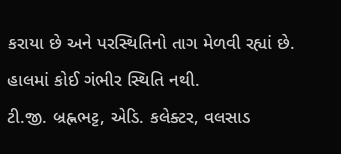કરાયા છે અને પરસ્થિતિનો તાગ મેળવી રહ્યાં છે. હાલમાં કોઈ ગંભીર સ્થિતિ નથી.
ટી.જી. બ્રહ્નભટ્ટ, એડિ. કલેક્ટર, વલસાડ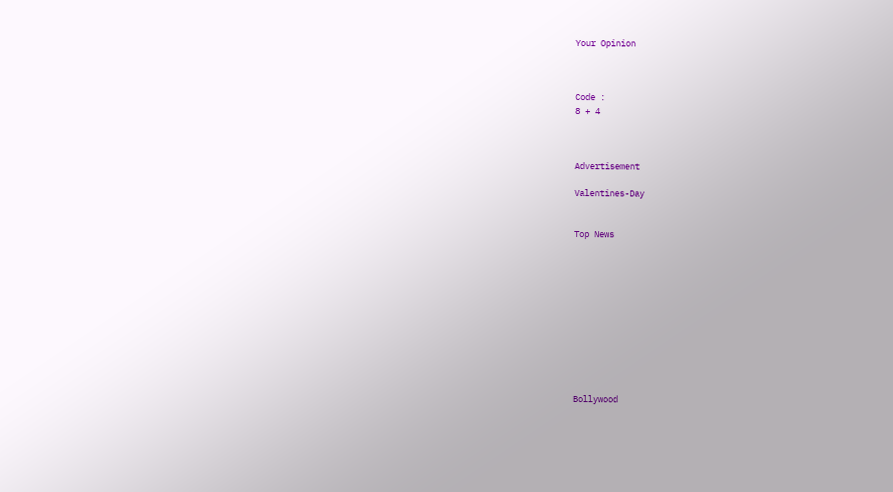Your Opinion



Code :
8 + 4



Advertisement

Valentines-Day


Top News











Bollywood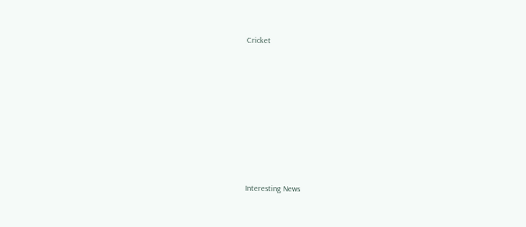Cricket











Interesting News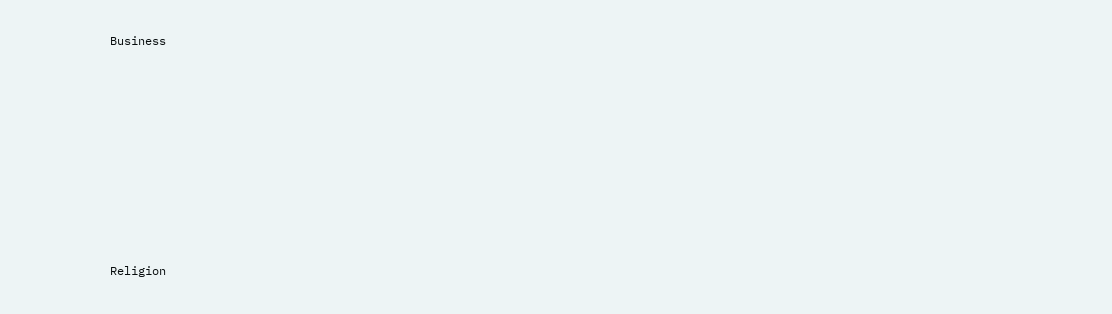Business











Religion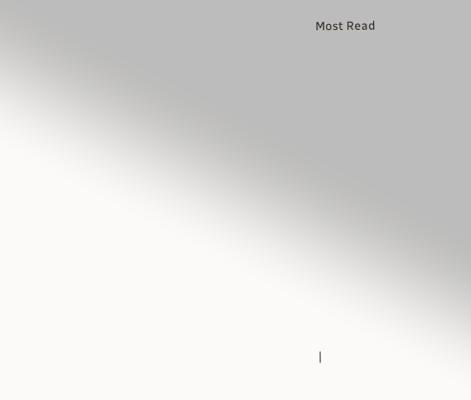Most Read













|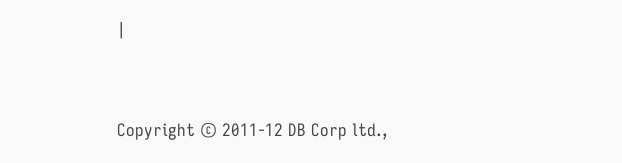|




Copyright © 2011-12 DB Corp ltd.,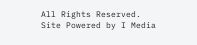All Rights Reserved.
Site Powered by I Media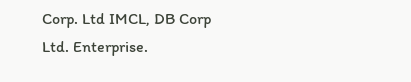Corp. Ltd IMCL, DB Corp Ltd. Enterprise.